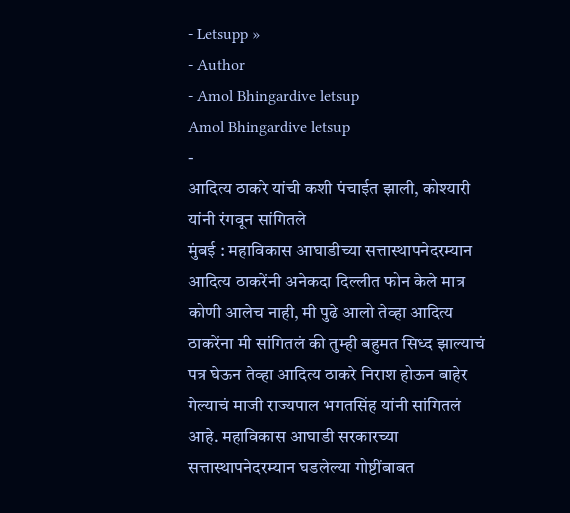- Letsupp »
- Author
- Amol Bhingardive letsup
Amol Bhingardive letsup
-
आदित्य ठाकरे यांची कशी पंचाईत झाली, कोश्यारी यांनी रंगवून सांगितले
मुंबई : महाविकास आघाडीच्या सत्तास्थापनेदरम्यान आदित्य ठाकरेंनी अनेकदा दिल्लीत फोन केले मात्र कोणी आलेच नाही, मी पुढे आलो तेव्हा आदित्य ठाकरेंना मी सांगितलं की तुम्ही बहुमत सिध्द झाल्याचं पत्र घेऊन तेव्हा आदित्य ठाकरे निराश होऊन बाहेर गेल्याचं माजी राज्यपाल भगतसिंह यांनी सांगितलं आहे. महाविकास आघाडी सरकारच्या सत्तास्थापनेदरम्यान घडलेल्या गोष्टींबाबत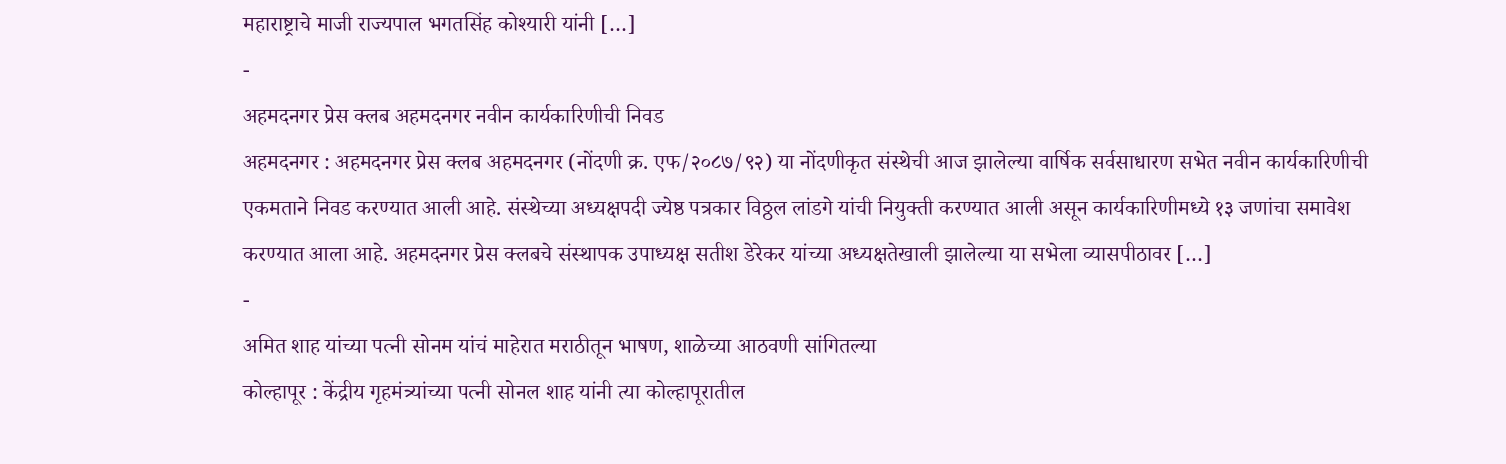महाराष्ट्राचे माजी राज्यपाल भगतसिंह कोश्यारी यांनी […]
-
अहमदनगर प्रेस क्लब अहमदनगर नवीन कार्यकारिणीची निवड
अहमदनगर : अहमदनगर प्रेस क्लब अहमदनगर (नोंदणी क्र. एफ/२०८७/९२) या नोंदणीकृत संस्थेची आज झालेल्या वार्षिक सर्वसाधारण सभेत नवीन कार्यकारिणीची एकमताने निवड करण्यात आली आहे. संस्थेच्या अध्यक्षपदी ज्येष्ठ पत्रकार विठ्ठल लांडगे यांची नियुक्ती करण्यात आली असून कार्यकारिणीमध्ये १३ जणांचा समावेश करण्यात आला आहे. अहमदनगर प्रेस क्लबचे संस्थापक उपाध्यक्ष सतीश डेरेकर यांच्या अध्यक्षतेखाली झालेल्या या सभेला व्यासपीठावर […]
-
अमित शाह यांच्या पत्नी सोनम यांचं माहेरात मराठीतून भाषण, शाळेच्या आठवणी सांगितल्या
कोल्हापूर : केंद्रीय गृहमंत्र्यांच्या पत्नी सोनल शाह यांनी त्या कोल्हापूरातील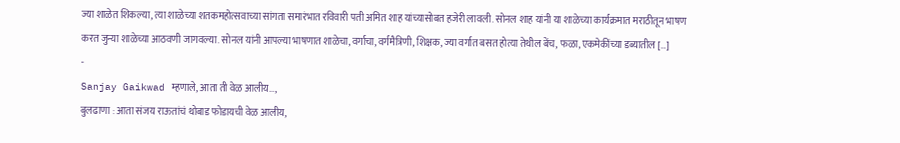ज्या शाळेत शिकल्या, त्या शाळेच्या शतकमहोत्सवाच्या सांगता समारंभात रविवारी पती अमित शाह यांच्यासोबत हजेरी लावली. सोनल शाह यांनी या शाळेच्या कार्यक्रमात मराठीतून भाषण करत जुन्या शाळेच्या आठवणी जागवल्या. सोनल यांनी आपल्या भाषणात शाळेचा, वर्गाचा, वर्गमैत्रिणी, शिक्षक, ज्या वर्गात बसत होत्या तेथील बेंच, फळा, एकमेकींच्या डब्यातील […]
-
Sanjay Gaikwad म्हणाले, आता ती वेळ आलीय…,
बुलढाणा : आता संजय राऊतांचं थोबाड फोडायची वेळ आलीय,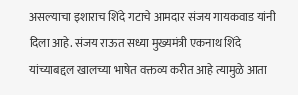असल्याचा इशाराच शिंदे गटाचे आमदार संजय गायकवाड यांनी दिला आहे. संजय राऊत सध्या मुख्यमंत्री एकनाथ शिंदे यांच्याबद्दल खालच्या भाषेत वक्तव्य करीत आहे त्यामुळे आता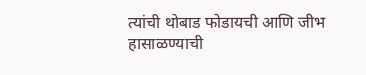त्यांची थोबाड फोडायची आणि जीभ हासाळण्याची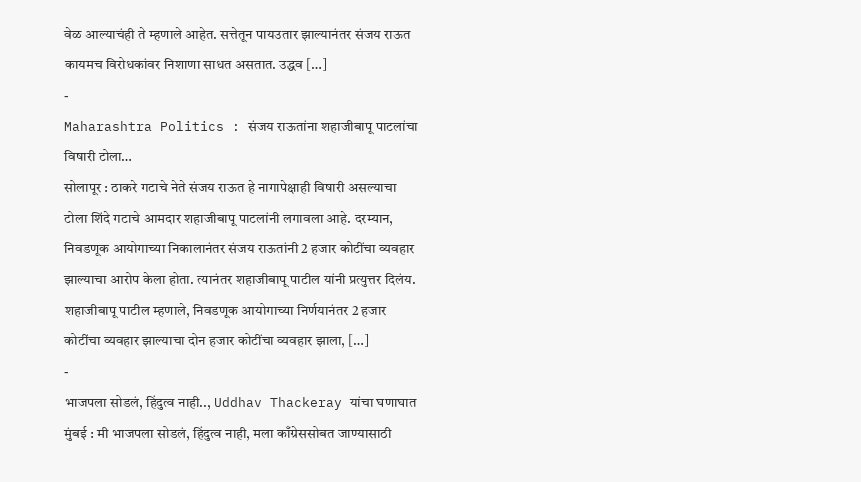वेळ आल्याचंही ते म्हणाले आहेत. सत्तेतून पायउतार झाल्यानंतर संजय राऊत कायमच विरोधकांवर निशाणा साधत असतात. उद्धव […]
-
Maharashtra Politics : संजय राऊतांना शहाजीबापू पाटलांचा विषारी टोला…
सोलापूर : ठाकरे गटाचे नेते संजय राऊत हे नागापेक्षाही विषारी असल्याचा टोला शिंदे गटाचे आमदार शहाजीबापू पाटलांनी लगावला आहे. दरम्यान, निवडणूक आयोगाच्या निकालानंतर संजय राऊतांनी 2 हजार कोटींचा व्यवहार झाल्याचा आरोप केला होता. त्यानंतर शहाजीबापू पाटील यांनी प्रत्युत्तर दिलंय. शहाजीबापू पाटील म्हणाले, निवडणूक आयोगाच्या निर्णयानंतर 2 हजार कोटींचा व्यवहार झाल्याचा दोन हजार कोटींचा व्यवहार झाला, […]
-
भाजपला सोडलं, हिंदुत्व नाही.., Uddhav Thackeray यांचा घणाघात
मुंबई : मी भाजपला सोडलं, हिंदुत्व नाही, मला काँग्रेससोबत जाण्यासाठी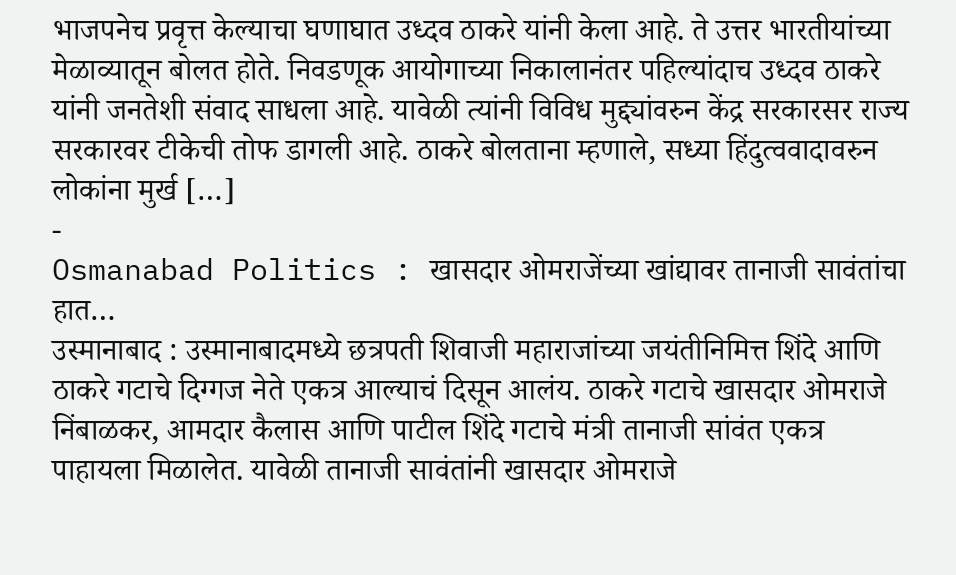भाजपनेच प्रवृत्त केल्याचा घणाघात उध्दव ठाकरे यांनी केला आहे. ते उत्तर भारतीयांच्या मेळाव्यातून बोलत होते. निवडणूक आयोगाच्या निकालानंतर पहिल्यांदाच उध्दव ठाकरे यांनी जनतेशी संवाद साधला आहे. यावेळी त्यांनी विविध मुद्द्यांवरुन केंद्र सरकारसर राज्य सरकारवर टीकेची तोफ डागली आहे. ठाकरे बोलताना म्हणाले, सध्या हिंदुत्ववादावरुन लोकांना मुर्ख […]
-
Osmanabad Politics : खासदार ओमराजेंच्या खांद्यावर तानाजी सावंतांचा हात…
उस्मानाबाद : उस्मानाबादमध्ये छत्रपती शिवाजी महाराजांच्या जयंतीनिमित्त शिंदे आणि ठाकरे गटाचे दिग्गज नेते एकत्र आल्याचं दिसून आलंय. ठाकरे गटाचे खासदार ओमराजे निंबाळकर, आमदार कैलास आणि पाटील शिंदे गटाचे मंत्री तानाजी सांवंत एकत्र पाहायला मिळालेत. यावेळी तानाजी सावंतांनी खासदार ओमराजे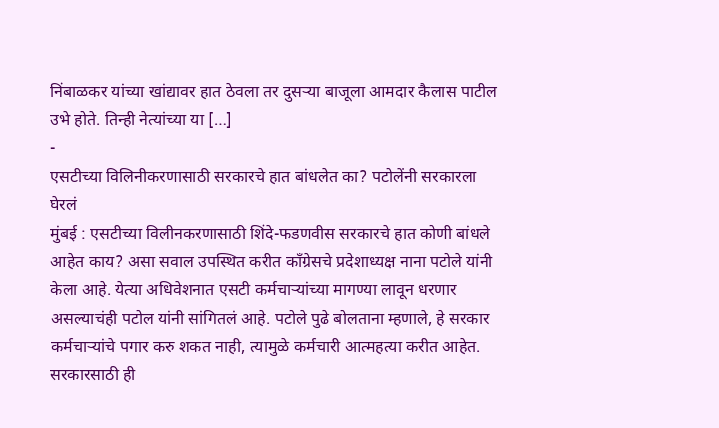निंबाळकर यांच्या खांद्यावर हात ठेवला तर दुसऱ्या बाजूला आमदार कैलास पाटील उभे होते. तिन्ही नेत्यांच्या या […]
-
एसटीच्या विलिनीकरणासाठी सरकारचे हात बांधलेत का? पटोलेंनी सरकारला घेरलं
मुंबई : एसटीच्या विलीनकरणासाठी शिंदे-फडणवीस सरकारचे हात कोणी बांधले आहेत काय? असा सवाल उपस्थित करीत काँग्रेसचे प्रदेशाध्यक्ष नाना पटोले यांनी केला आहे. येत्या अधिवेशनात एसटी कर्मचाऱ्यांच्या मागण्या लावून धरणार असल्याचंही पटोल यांनी सांगितलं आहे. पटोले पुढे बोलताना म्हणाले, हे सरकार कर्मचाऱ्यांचे पगार करु शकत नाही, त्यामुळे कर्मचारी आत्महत्या करीत आहेत. सरकारसाठी ही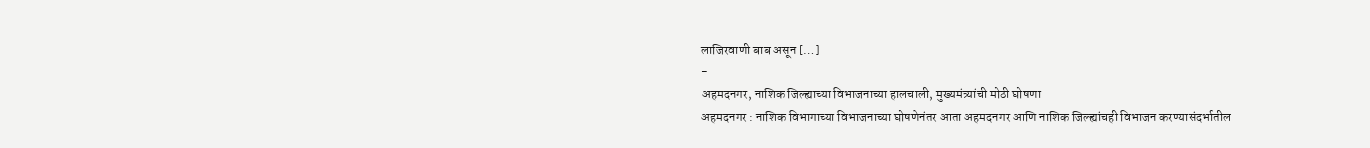लाजिरवाणी बाब असून […]
-
अहमदनगर, नाशिक जिल्ह्याच्या विभाजनाच्या हालचाली, मुख्यमंत्र्यांची मोठी घोषणा
अहमदनगर : नाशिक विभागाच्या विभाजनाच्या घोषणेनंतर आता अहमदनगर आणि नाशिक जिल्ह्यांचही विभाजन करण्यासंदर्भातील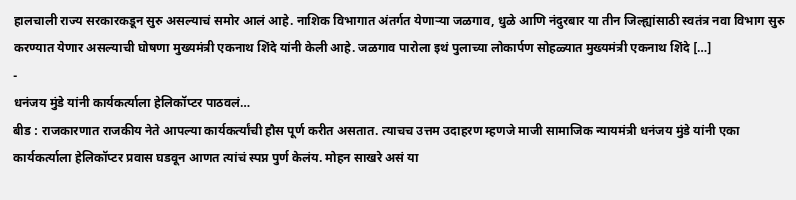हालचाली राज्य सरकारकडून सुरु असल्याचं समोर आलं आहे. नाशिक विभागात अंतर्गत येणाऱ्या जळगाव, धुळे आणि नंदुरबार या तीन जिल्ह्यांसाठी स्वतंत्र नवा विभाग सुरु करण्यात येणार असल्याची घोषणा मुख्यमंत्री एकनाथ शिंदे यांनी केली आहे. जळगाव पारोला इथं पुलाच्या लोकार्पण सोहळ्यात मुख्यमंत्री एकनाथ शिंदे […]
-
धनंजय मुंडे यांनी कार्यकर्त्याला हेलिकॉप्टर पाठवलं…
बीड : राजकारणात राजकीय नेते आपल्या कार्यकर्त्यांची हौस पूर्ण करीत असतात. त्याचच उत्तम उदाहरण म्हणजे माजी सामाजिक न्यायमंत्री धनंजय मुंडे यांनी एका कार्यकर्त्याला हेलिकॉप्टर प्रवास घडवून आणत त्यांचं स्पप्न पुर्ण केलंय. मोहन साखरे असं या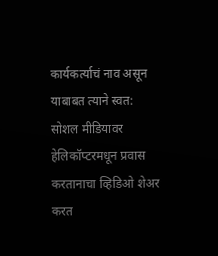कार्यकर्त्याचं नाव असून याबाबत त्याने स्वत: सोशल मीडियावर हेलिकॉप्टरमधून प्रवास करतानाचा व्हिडिओ शेअर करत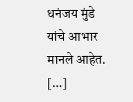धनंजय मुंडे यांचे आभार मानले आहेत. […]